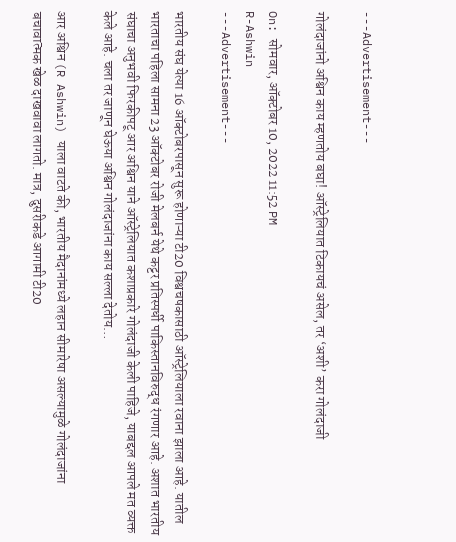---Advertisement---

गोलंदाजांनो अश्विन काय म्हणतोय बघा! ऑस्ट्रेलियात टिकायचं असेल, तर ‘अशी’ करा गोलंदाजी

On: सोमवार, ऑक्टोबर 10, 2022 11:52 PM
R-Ashwin
---Advertisement---

भारतीय संघ येत्या 16 ऑक्टोबरपासून सुरू होणाऱ्या टी20 विश्वचषकासाठी ऑस्ट्रेलियाला रवाना झाला आहे. यातील भारताचा पहिला सामना 23 ऑक्टोबर रोजी मेलबर्न येथे कट्टर प्रतिस्पर्धी पाकिस्तानविरुद्ध रंगणार आहे. अशात भारतीय संघाचा अनुभवी फिरकीपटू आर अश्विन याने ऑस्ट्रेलियात कशाप्रकारे गोलंदाजी केली पाहिजे, याबद्दल आपले मत व्यक्त केले आहे. चला तर जाणून घेऊया अश्विन गोलंदाजांना काय सल्ला देतोय…

आर अश्विन (R Ashwin) याला वाटते की, भारतीय मैदानांमध्ये लहान सीमारेषा असल्यामुळे गोलंदाजांना बचावात्मक खेळ दाखवावा लागतो. मात्र, दुसरीकडे आगामी टी20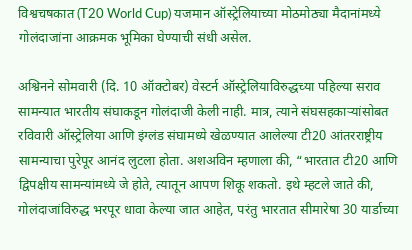विश्वचषकात (T20 World Cup) यजमान ऑस्ट्रेलियाच्या मोठमोठ्या मैदानांमध्ये गोलंदाजांना आक्रमक भूमिका घेण्याची संधी असेल.

अश्विनने सोमवारी (दि. 10 ऑक्टोबर) वेस्टर्न ऑस्ट्रेलियाविरुद्धच्या पहिल्या सराव सामन्यात भारतीय संघाकडून गोलंदाजी केली नाही. मात्र, त्याने संघसहकाऱ्यांसोबत रविवारी ऑस्ट्रेलिया आणि इंग्लंड संघामध्ये खेळण्यात आलेल्या टी20 आंतरराष्ट्रीय सामन्याचा पुरेपूर आनंद लुटला होता. अशअविन म्हणाला की, “भारतात टी20 आणि द्विपक्षीय सामन्यांमध्ये जे होते, त्यातून आपण शिकू शकतो. इथे म्हटले जाते की, गोलंदाजांविरुद्ध भरपूर धावा केल्या जात आहेत, परंतु भारतात सीमारेषा 30 यार्डाच्या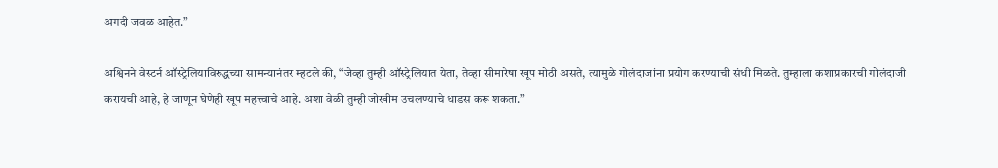अगदी जवळ आहेत.”

अश्विनने वेस्टर्न ऑस्ट्रेलियाविरुद्धच्या सामन्यानंतर म्हटले की, “जेव्हा तुम्ही ऑस्ट्रेलियात येता, तेव्हा सीमारेषा खूप मोठी असते, त्यामुळे गोलंदाजांना प्रयोग करण्याची संधी मिळते. तुम्हाला कशाप्रकारची गोलंदाजी करायची आहे, हे जाणून घेणेही खूप महत्त्वाचे आहे. अशा वेळी तुम्ही जोखीम उचलण्याचे धाडस करू शकता.”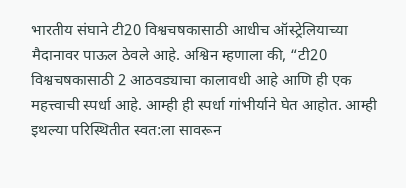भारतीय संघाने टी20 विश्वचषकासाठी आधीच ऑस्ट्रेलियाच्या मैदानावर पाऊल ठेवले आहे. अश्विन म्हणाला की, “टी20 विश्वचषकासाठी 2 आठवड्याचा कालावधी आहे आणि ही एक महत्त्वाची स्पर्धा आहे. आम्ही ही स्पर्धा गांभीर्याने घेत आहोत. आम्ही इथल्या परिस्थितीत स्वत:ला सावरून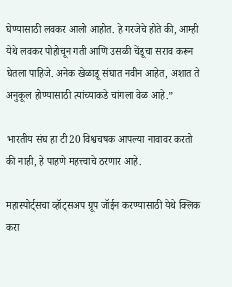घेण्यासाठी लवकर आलो आहोत. हे गरजेचे होते की, आम्ही येथे लवकर पोहोचून गती आणि उसळी चेंडूचा सराव करून घेतला पाहिजे. अनेक खेळाडू संघात नवीन आहेत, अशात ते अनुकूल होण्यासाठी त्यांच्याकडे चांगला वेळ आहे.”

भारतीय संघ हा टी20 विश्वचषक आपल्या नावावर करतो की नाही, हे पाहणे महत्त्वाचे ठरणार आहे.

महास्पोर्ट्सचा व्हॉट्सअप ग्रूप जॉईन करण्यासाठी येथे क्लिक करा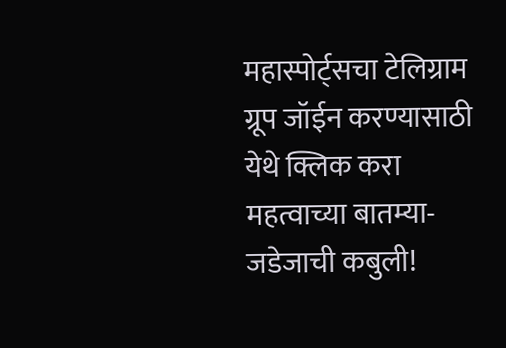महास्पोर्ट्सचा टेलिग्राम ग्रूप जॉईन करण्यासाठी येथे क्लिक करा
महत्वाच्या बातम्या-
जडेजाची कबुली!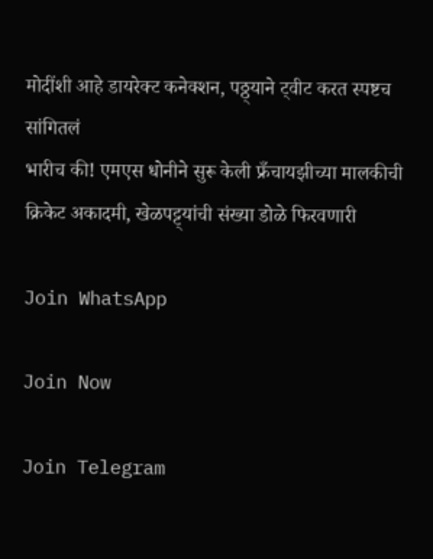मोदींशी आहे डायरेक्ट कनेक्शन, पठ्ठ्याने ट्वीट करत स्पष्टच सांगितलं
भारीच की! एमएस धोनीने सुरू केली फ्रँचायझीच्या मालकीची क्रिकेट अकादमी, खेळपट्ट्यांची संख्या डोळे फिरवणारी

Join WhatsApp

Join Now

Join Telegram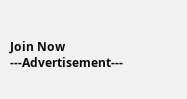Join Now
---Advertisement---